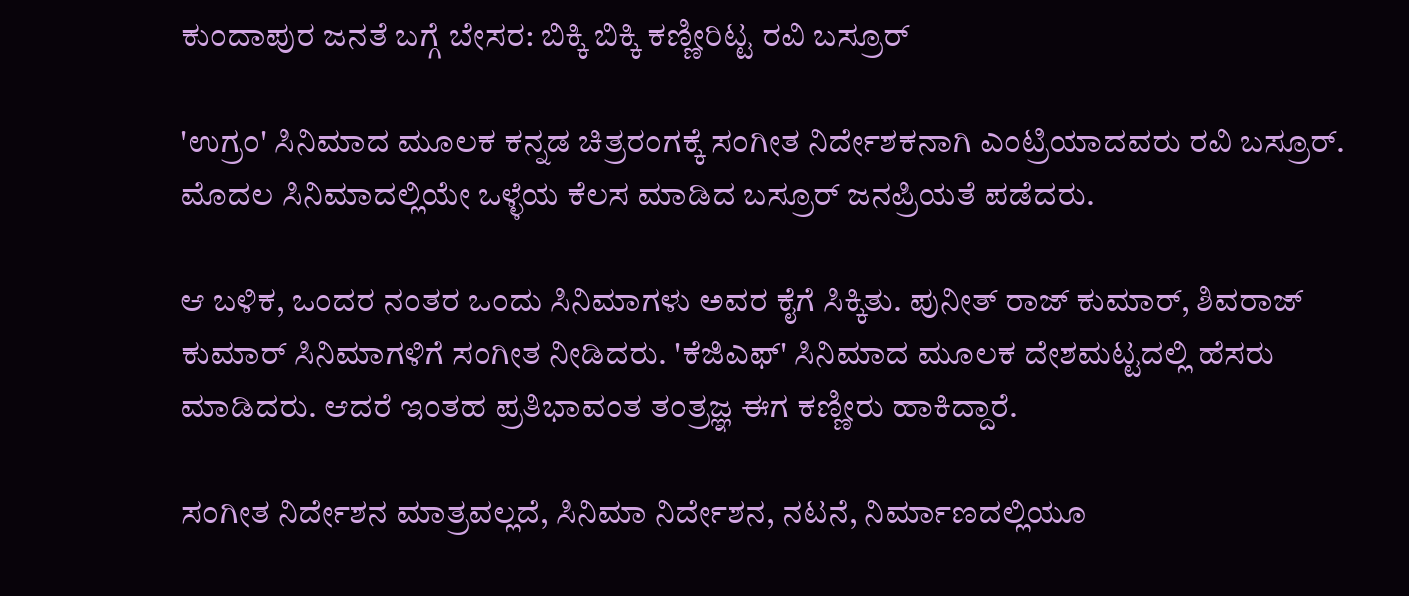ಕುಂದಾಪುರ ಜನತೆ ಬಗ್ಗೆ ಬೇಸರ: ಬಿಕ್ಕಿ ಬಿಕ್ಕಿ ಕಣ್ಣೀರಿಟ್ಟ ರವಿ ಬಸ್ರೂರ್

'ಉಗ್ರಂ' ಸಿನಿಮಾದ ಮೂಲಕ ಕನ್ನಡ ಚಿತ್ರರಂಗಕ್ಕೆ ಸಂಗೀತ ನಿರ್ದೇಶಕನಾಗಿ ಎಂಟ್ರಿಯಾದವರು ರವಿ ಬಸ್ರೂರ್. ಮೊದಲ ಸಿನಿಮಾದಲ್ಲಿಯೇ ಒಳ್ಳೆಯ ಕೆಲಸ ಮಾಡಿದ ಬಸ್ರೂರ್ ಜನಪ್ರಿಯತೆ ಪಡೆದರು.

ಆ ಬಳಿಕ, ಒಂದರ ನಂತರ ಒಂದು ಸಿನಿಮಾಗಳು ಅವರ ಕೈಗೆ ಸಿಕ್ಕಿತು. ಪುನೀತ್ ರಾಜ್ ಕುಮಾರ್, ಶಿವರಾಜ್ ಕುಮಾರ್ ಸಿನಿಮಾಗಳಿಗೆ ಸಂಗೀತ ನೀಡಿದರು. 'ಕೆಜಿಎಫ್' ಸಿನಿಮಾದ ಮೂಲಕ ದೇಶಮಟ್ಟದಲ್ಲಿ ಹೆಸರು ಮಾಡಿದರು. ಆದರೆ ಇಂತಹ ಪ್ರತಿಭಾವಂತ ತಂತ್ರಜ್ಞ ಈಗ ಕಣ್ಣೀರು ಹಾಕಿದ್ದಾರೆ.

ಸಂಗೀತ ನಿರ್ದೇಶನ ಮಾತ್ರವಲ್ಲದೆ, ಸಿನಿಮಾ ನಿರ್ದೇಶನ, ನಟನೆ, ನಿರ್ಮಾಣದಲ್ಲಿಯೂ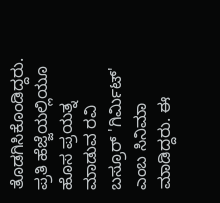ತೊಡಗಿಸಿಕೊಂಡಿದ್ದರು. ಪ್ರತಿ ಹೆಜ್ಜೆಯಲ್ಲಿಯೂ ಹೊಸ ಪ್ರಯತ್ನ ಮಾಡುವ ರವಿ ಬಸ್ರೂರ್ 'ಗಿರ್ಮಿಟ್' ಎಂಬ ಸಿನಿಮಾ ಮಾಡಿದ್ದರು. ಈ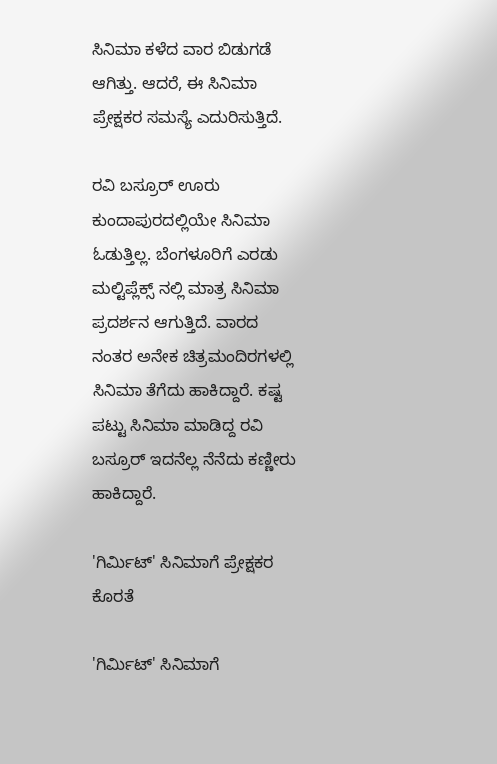ಸಿನಿಮಾ ಕಳೆದ ವಾರ ಬಿಡುಗಡೆ ಆಗಿತ್ತು. ಆದರೆ, ಈ ಸಿನಿಮಾ ಪ್ರೇಕ್ಷಕರ ಸಮಸ್ಯೆ ಎದುರಿಸುತ್ತಿದೆ.

ರವಿ ಬಸ್ರೂರ್ ಊರು ಕುಂದಾಪುರದಲ್ಲಿಯೇ ಸಿನಿಮಾ ಓಡುತ್ತಿಲ್ಲ. ಬೆಂಗಳೂರಿಗೆ ಎರಡು ಮಲ್ಟಿಪ್ಲೆಕ್ಸ್ ನಲ್ಲಿ ಮಾತ್ರ ಸಿನಿಮಾ ಪ್ರದರ್ಶನ ಆಗುತ್ತಿದೆ. ವಾರದ ನಂತರ ಅನೇಕ ಚಿತ್ರಮಂದಿರಗಳಲ್ಲಿ ಸಿನಿಮಾ ತೆಗೆದು ಹಾಕಿದ್ದಾರೆ. ಕಷ್ಟ ಪಟ್ಟು ಸಿನಿಮಾ ಮಾಡಿದ್ದ ರವಿ ಬಸ್ರೂರ್ ಇದನೆಲ್ಲ ನೆನೆದು ಕಣ್ಣೀರು ಹಾಕಿದ್ದಾರೆ.

'ಗಿರ್ಮಿಟ್' ಸಿನಿಮಾಗೆ ಪ್ರೇಕ್ಷಕರ ಕೊರತೆ

'ಗಿರ್ಮಿಟ್' ಸಿನಿಮಾಗೆ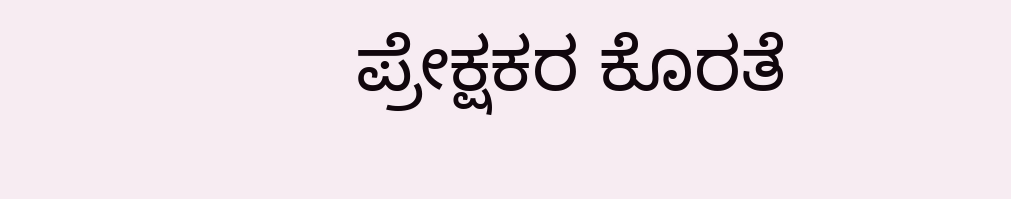ಪ್ರೇಕ್ಷಕರ ಕೊರತೆ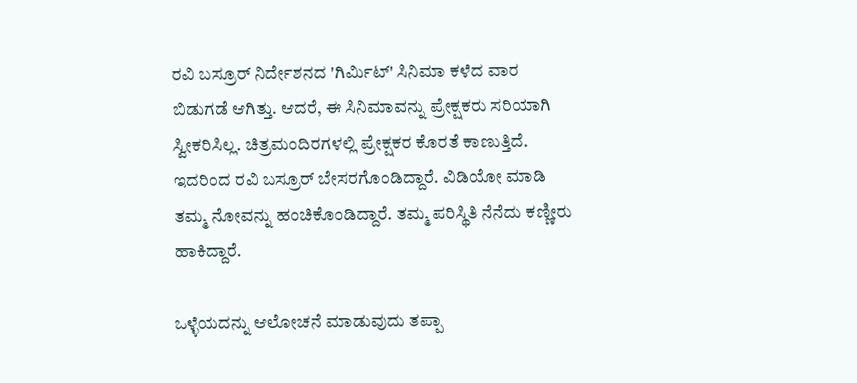ರವಿ ಬಸ್ರೂರ್ ನಿರ್ದೇಶನದ 'ಗಿರ್ಮಿಟ್' ಸಿನಿಮಾ ಕಳೆದ ವಾರ ಬಿಡುಗಡೆ ಆಗಿತ್ತು. ಆದರೆ, ಈ ಸಿನಿಮಾವನ್ನು ಪ್ರೇಕ್ಷಕರು ಸರಿಯಾಗಿ ಸ್ವೀಕರಿಸಿಲ್ಲ. ಚಿತ್ರಮಂದಿರಗಳಲ್ಲಿ ಪ್ರೇಕ್ಷಕರ ಕೊರತೆ ಕಾಣುತ್ತಿದೆ. ಇದರಿಂದ ರವಿ ಬಸ್ರೂರ್ ಬೇಸರಗೊಂಡಿದ್ದಾರೆ. ವಿಡಿಯೋ ಮಾಡಿ ತಮ್ಮ ನೋವನ್ನು ಹಂಚಿಕೊಂಡಿದ್ದಾರೆ. ತಮ್ಮ ಪರಿಸ್ಥಿತಿ ನೆನೆದು ಕಣ್ಣೀರು ಹಾಕಿದ್ದಾರೆ.

ಒಳ್ಳೆಯದನ್ನು ಆಲೋಚನೆ ಮಾಡುವುದು ತಪ್ಪಾ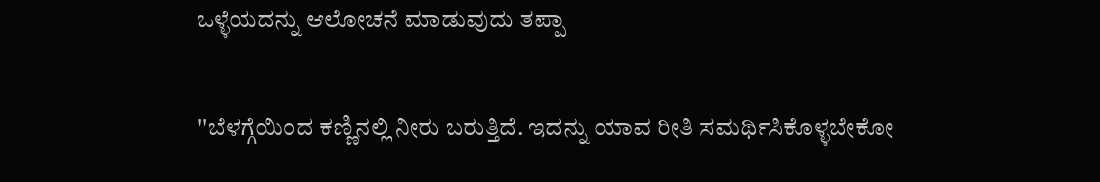ಒಳ್ಳೆಯದನ್ನು ಆಲೋಚನೆ ಮಾಡುವುದು ತಪ್ಪಾ

''ಬೆಳಗ್ಗೆಯಿಂದ ಕಣ್ಣಿನಲ್ಲಿ ನೀರು ಬರುತ್ತಿದೆ. ಇದನ್ನು ಯಾವ ರೀತಿ ಸಮರ್ಥಿಸಿಕೊಳ್ಳಬೇಕೋ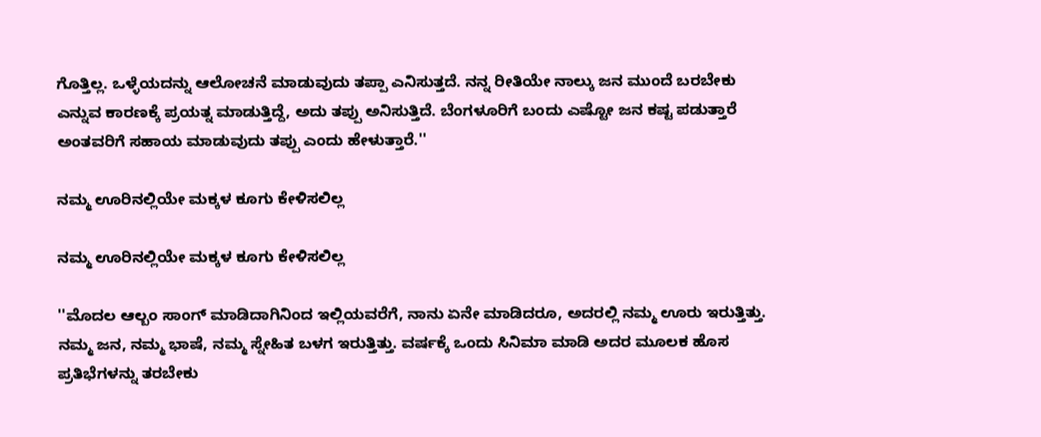ಗೊತ್ತಿಲ್ಲ. ಒಳ್ಳೆಯದನ್ನು ಆಲೋಚನೆ ಮಾಡುವುದು ತಪ್ಪಾ ಎನಿಸುತ್ತದೆ. ನನ್ನ ರೀತಿಯೇ ನಾಲ್ಕು ಜನ ಮುಂದೆ ಬರಬೇಕು ಎನ್ನುವ ಕಾರಣಕ್ಕೆ ಪ್ರಯತ್ನ ಮಾಡುತ್ತಿದ್ದೆ, ಅದು ತಪ್ಪು ಅನಿಸುತ್ತಿದೆ. ಬೆಂಗಳೂರಿಗೆ ಬಂದು ಎಷ್ಟೋ ಜನ ಕಷ್ಟ ಪಡುತ್ತಾರೆ ಅಂತವರಿಗೆ ಸಹಾಯ ಮಾಡುವುದು ತಪ್ಪು ಎಂದು ಹೇಳುತ್ತಾರೆ.''

ನಮ್ಮ ಊರಿನಲ್ಲಿಯೇ ಮಕ್ಕಳ ಕೂಗು ಕೇಳಿಸಲಿಲ್ಲ

ನಮ್ಮ ಊರಿನಲ್ಲಿಯೇ ಮಕ್ಕಳ ಕೂಗು ಕೇಳಿಸಲಿಲ್ಲ

''ಮೊದಲ ಆಲ್ಬಂ ಸಾಂಗ್ ಮಾಡಿದಾಗಿನಿಂದ ಇಲ್ಲಿಯವರೆಗೆ, ನಾನು ಏನೇ ಮಾಡಿದರೂ, ಅದರಲ್ಲಿ ನಮ್ಮ ಊರು ಇರುತ್ತಿತ್ತು. ನಮ್ಮ ಜನ, ನಮ್ಮ ಭಾಷೆ, ನಮ್ಮ ಸ್ನೇಹಿತ ಬಳಗ ಇರುತ್ತಿತ್ತು. ವರ್ಷಕ್ಕೆ ಒಂದು ಸಿನಿಮಾ ಮಾಡಿ ಅದರ ಮೂಲಕ ಹೊಸ ಪ್ರತಿಭೆಗಳನ್ನು ತರಬೇಕು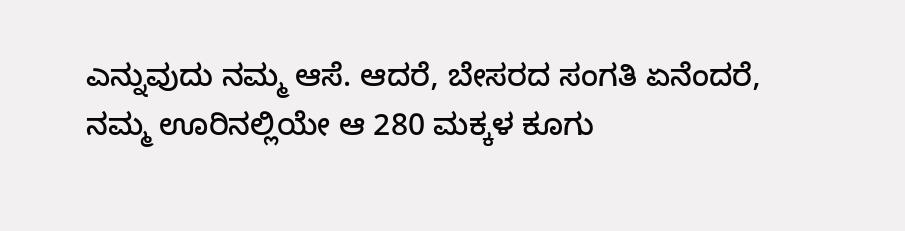ಎನ್ನುವುದು ನಮ್ಮ ಆಸೆ. ಆದರೆ, ಬೇಸರದ ಸಂಗತಿ ಏನೆಂದರೆ, ನಮ್ಮ ಊರಿನಲ್ಲಿಯೇ ಆ 280 ಮಕ್ಕಳ ಕೂಗು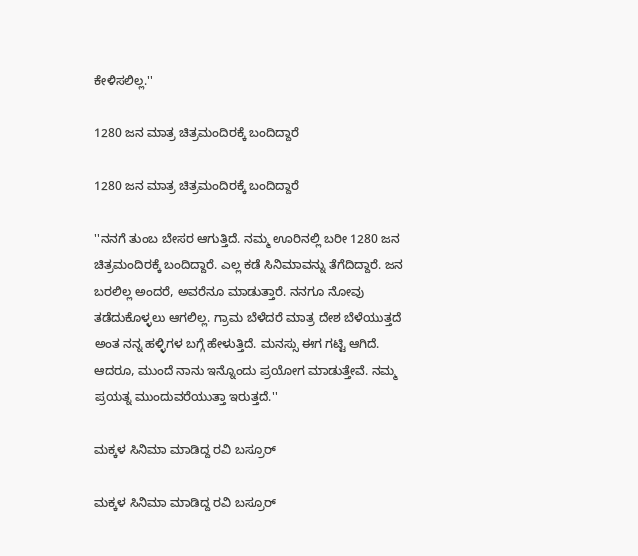ಕೇಳಿಸಲಿಲ್ಲ.''

1280 ಜನ ಮಾತ್ರ ಚಿತ್ರಮಂದಿರಕ್ಕೆ ಬಂದಿದ್ದಾರೆ

1280 ಜನ ಮಾತ್ರ ಚಿತ್ರಮಂದಿರಕ್ಕೆ ಬಂದಿದ್ದಾರೆ

''ನನಗೆ ತುಂಬ ಬೇಸರ ಆಗುತ್ತಿದೆ. ನಮ್ಮ ಊರಿನಲ್ಲಿ ಬರೀ 1280 ಜನ ಚಿತ್ರಮಂದಿರಕ್ಕೆ ಬಂದಿದ್ದಾರೆ. ಎಲ್ಲ ಕಡೆ ಸಿನಿಮಾವನ್ನು ತೆಗೆದಿದ್ದಾರೆ. ಜನ ಬರಲಿಲ್ಲ ಅಂದರೆ, ಅವರೆನೂ ಮಾಡುತ್ತಾರೆ. ನನಗೂ ನೋವು ತಡೆದುಕೊಳ್ಳಲು ಆಗಲಿಲ್ಲ. ಗ್ರಾಮ ಬೆಳೆದರೆ ಮಾತ್ರ ದೇಶ ಬೆಳೆಯುತ್ತದೆ ಅಂತ ನನ್ನ ಹಳ್ಳಿಗಳ ಬಗ್ಗೆ ಹೇಳುತ್ತಿದೆ. ಮನಸ್ಸು ಈಗ ಗಟ್ಟಿ ಆಗಿದೆ. ಆದರೂ, ಮುಂದೆ ನಾನು ಇನ್ನೊಂದು ಪ್ರಯೋಗ ಮಾಡುತ್ತೇವೆ. ನಮ್ಮ ಪ್ರಯತ್ನ ಮುಂದುವರೆಯುತ್ತಾ ಇರುತ್ತದೆ.''

ಮಕ್ಕಳ ಸಿನಿಮಾ ಮಾಡಿದ್ದ ರವಿ ಬಸ್ರೂರ್

ಮಕ್ಕಳ ಸಿನಿಮಾ ಮಾಡಿದ್ದ ರವಿ ಬಸ್ರೂರ್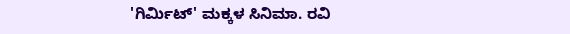'ಗಿರ್ಮಿಟ್' ಮಕ್ಕಳ ಸಿನಿಮಾ. ರವಿ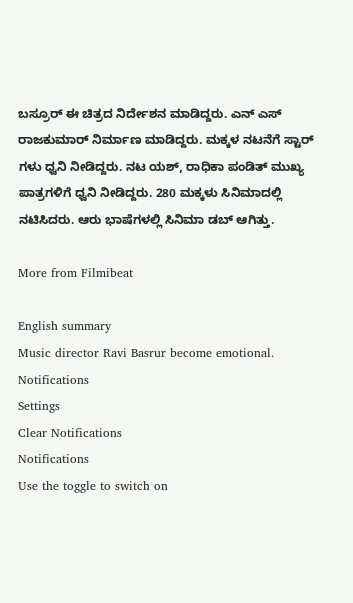ಬಸ್ರೂರ್ ಈ ಚಿತ್ರದ ನಿರ್ದೇಶನ ಮಾಡಿದ್ದರು. ಎನ್ ಎಸ್ ರಾಜಕುಮಾರ್ ನಿರ್ಮಾಣ ಮಾಡಿದ್ದರು. ಮಕ್ಕಳ ನಟನೆಗೆ ಸ್ಟಾರ್ ಗಳು ಧ್ವನಿ ನೀಡಿದ್ದರು. ನಟ ಯಶ್, ರಾಧಿಕಾ ಪಂಡಿತ್ ಮುಖ್ಯ ಪಾತ್ರಗಳಿಗೆ ಧ್ವನಿ ನೀಡಿದ್ದರು. 280 ಮಕ್ಕಳು ಸಿನಿಮಾದಲ್ಲಿ ನಟಿಸಿದರು. ಆರು ಭಾಷೆಗಳಲ್ಲಿ ಸಿನಿಮಾ ಡಬ್ ಆಗಿತ್ತು.

More from Filmibeat

English summary
Music director Ravi Basrur become emotional.
Notifications
Settings
Clear Notifications
Notifications
Use the toggle to switch on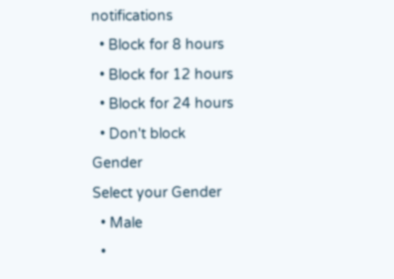notifications
  • Block for 8 hours
  • Block for 12 hours
  • Block for 24 hours
  • Don't block
Gender
Select your Gender
  • Male
  •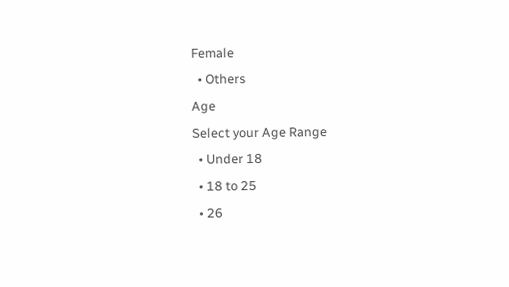Female
  • Others
Age
Select your Age Range
  • Under 18
  • 18 to 25
  • 26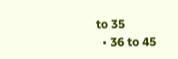to 35
  • 36 to 45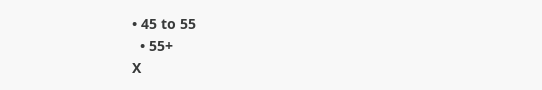• 45 to 55
  • 55+
X